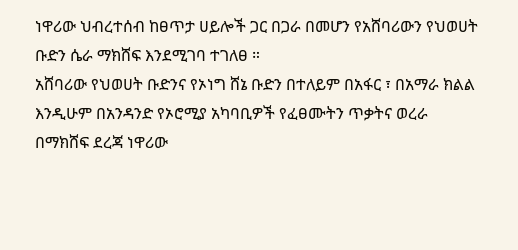ነዋሪው ህብረተሰብ ከፀጥታ ሀይሎች ጋር በጋራ በመሆን የአሸባሪውን የህወሀት ቡድን ሴራ ማክሸፍ እንደሚገባ ተገለፀ ።
አሸባሪው የህወሀት ቡድንና የኦነግ ሸኔ ቡድን በተለይም በአፋር ፣ በአማራ ክልል እንዲሁም በአንዳንድ የኦሮሚያ አካባቢዎች የፈፀሙትን ጥቃትና ወረራ በማክሸፍ ደረጃ ነዋሪው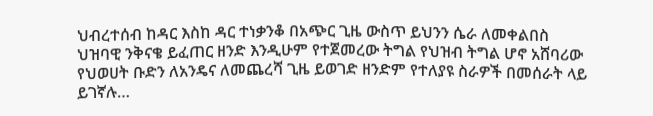ህብረተሰብ ከዳር እስከ ዳር ተነቃንቆ በአጭር ጊዜ ውስጥ ይህንን ሴራ ለመቀልበስ ህዝባዊ ንቅናቄ ይፈጠር ዘንድ እንዲሁም የተጀመረው ትግል የህዝብ ትግል ሆኖ አሸባሪው የህወሀት ቡድን ለአንዴና ለመጨረሻ ጊዜ ይወገድ ዘንድም የተለያዩ ስራዎች በመሰራት ላይ ይገኛሉ…